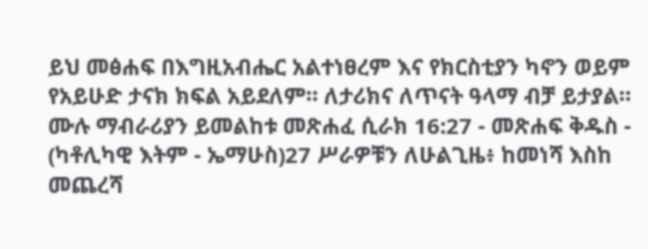ይህ መፅሐፍ በእግዚአብሔር አልተነፀረም እና የክርስቲያን ካኖን ወይም የአይሁድ ታናክ ክፍል አይደለም። ለታሪክና ለጥናት ዓላማ ብቻ ይታያል። ሙሉ ማብራሪያን ይመልከቱ መጽሐፈ ሲራክ 16:27 - መጽሐፍ ቅዱስ - (ካቶሊካዊ እትም - ኤማሁስ)27 ሥራዎቹን ለሁልጊዜ፥ ከመነሻ እስከ መጨረሻ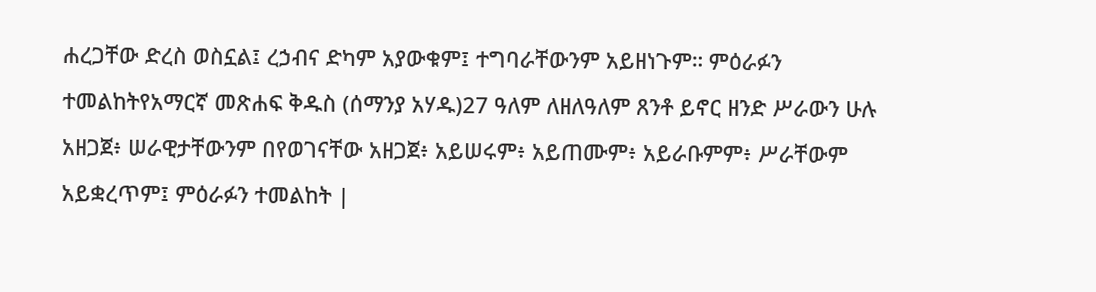ሐረጋቸው ድረስ ወስኗል፤ ረኃብና ድካም አያውቁም፤ ተግባራቸውንም አይዘነጉም። ምዕራፉን ተመልከትየአማርኛ መጽሐፍ ቅዱስ (ሰማንያ አሃዱ)27 ዓለም ለዘለዓለም ጸንቶ ይኖር ዘንድ ሥራውን ሁሉ አዘጋጀ፥ ሠራዊታቸውንም በየወገናቸው አዘጋጀ፥ አይሠሩም፥ አይጠሙም፥ አይራቡምም፥ ሥራቸውም አይቋረጥም፤ ምዕራፉን ተመልከት |